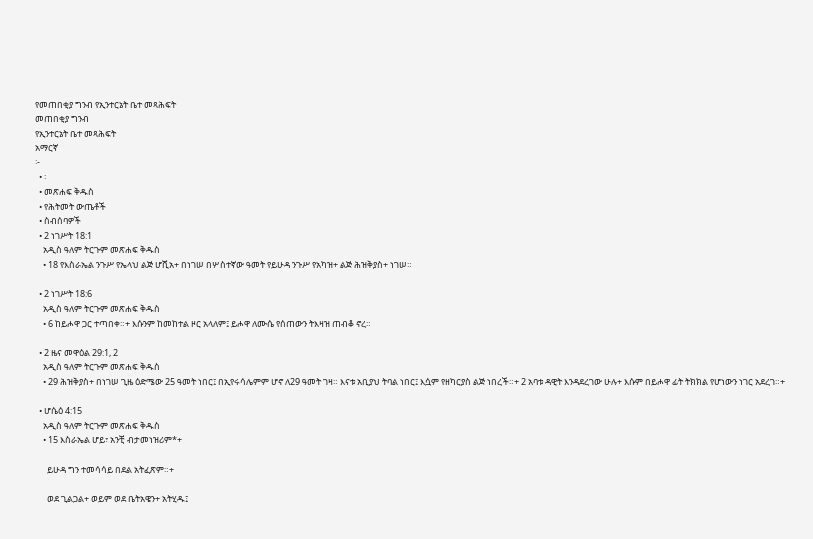የመጠበቂያ ግንብ የኢንተርኔት ቤተ መጻሕፍት
መጠበቂያ ግንብ
የኢንተርኔት ቤተ መጻሕፍት
አማርኛ
፦
  • ፡
  • መጽሐፍ ቅዱስ
  • የሕትመት ውጤቶች
  • ስብሰባዎች
  • 2 ነገሥት 18:1
    አዲስ ዓለም ትርጉም መጽሐፍ ቅዱስ
    • 18 የእስራኤል ንጉሥ የኤላህ ልጅ ሆሺአ+ በነገሠ በሦስተኛው ዓመት የይሁዳ ንጉሥ የአካዝ+ ልጅ ሕዝቅያስ+ ነገሠ።

  • 2 ነገሥት 18:6
    አዲስ ዓለም ትርጉም መጽሐፍ ቅዱስ
    • 6 ከይሖዋ ጋር ተጣበቀ።+ እሱንም ከመከተል ዞር አላለም፤ ይሖዋ ለሙሴ የሰጠውን ትእዛዝ ጠብቆ ኖረ።

  • 2 ዜና መዋዕል 29:1, 2
    አዲስ ዓለም ትርጉም መጽሐፍ ቅዱስ
    • 29 ሕዝቅያስ+ በነገሠ ጊዜ ዕድሜው 25 ዓመት ነበር፤ በኢየሩሳሌምም ሆኖ ለ29 ዓመት ገዛ። እናቱ አቢያህ ትባል ነበር፤ እሷም የዘካርያስ ልጅ ነበረች።+ 2 አባቱ ዳዊት እንዳደረገው ሁሉ+ እሱም በይሖዋ ፊት ትክክል የሆነውን ነገር አደረገ።+

  • ሆሴዕ 4:15
    አዲስ ዓለም ትርጉም መጽሐፍ ቅዱስ
    • 15 እስራኤል ሆይ፣ አንቺ ብታመነዝሪም*+

      ይሁዳ ግን ተመሳሳይ በደል አትፈጽም።+

      ወደ ጊልጋል+ ወይም ወደ ቤትአዌን+ አትሂዱ፤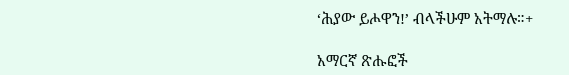‘ሕያው ይሖዋን!’ ብላችሁም አትማሉ።+

አማርኛ ጽሑፎች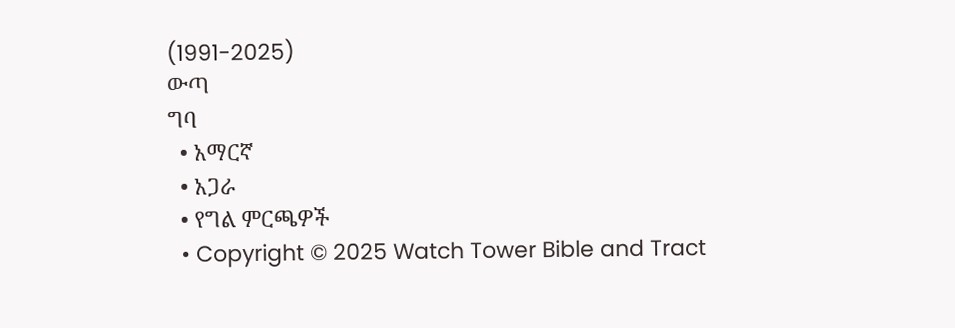(1991-2025)
ውጣ
ግባ
  • አማርኛ
  • አጋራ
  • የግል ምርጫዎች
  • Copyright © 2025 Watch Tower Bible and Tract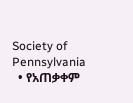Society of Pennsylvania
  • የአጠቃቀም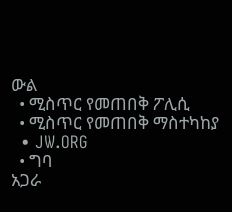ውል
  • ሚስጥር የመጠበቅ ፖሊሲ
  • ሚስጥር የመጠበቅ ማስተካከያ
  • JW.ORG
  • ግባ
አጋራ